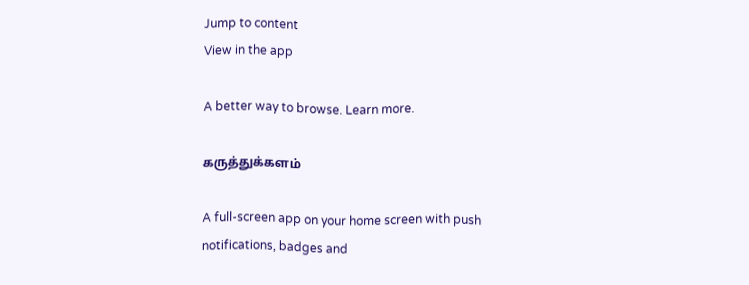Jump to content
View in the app

A better way to browse. Learn more.

கருத்துக்களம்

A full-screen app on your home screen with push notifications, badges and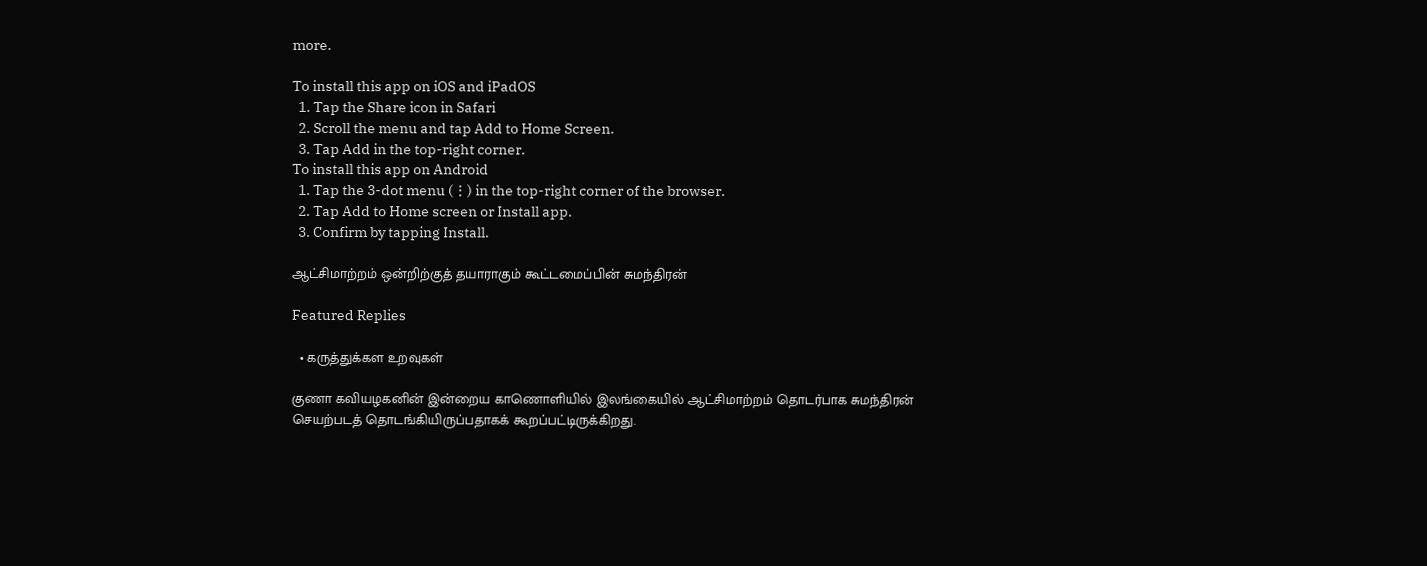more.

To install this app on iOS and iPadOS
  1. Tap the Share icon in Safari
  2. Scroll the menu and tap Add to Home Screen.
  3. Tap Add in the top-right corner.
To install this app on Android
  1. Tap the 3-dot menu (⋮) in the top-right corner of the browser.
  2. Tap Add to Home screen or Install app.
  3. Confirm by tapping Install.

ஆட்சிமாற்றம் ஒன்றிற்குத் தயாராகும் கூட்டமைப்பின் சுமந்திரன்

Featured Replies

  • கருத்துக்கள உறவுகள்

குணா கவியழகனின் இன்றைய காணொளியில் இலங்கையில் ஆட்சிமாற்றம் தொடர்பாக சுமந்திரன் செயற்படத் தொடங்கியிருப்பதாகக் கூறப்பட்டிருக்கிறது.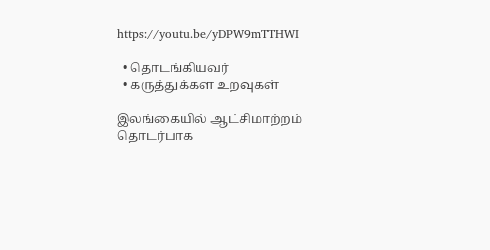https://youtu.be/yDPW9mTTHWI

  • தொடங்கியவர்
  • கருத்துக்கள உறவுகள்

இலங்கையில் ஆட்சிமாற்றம் தொடர்பாக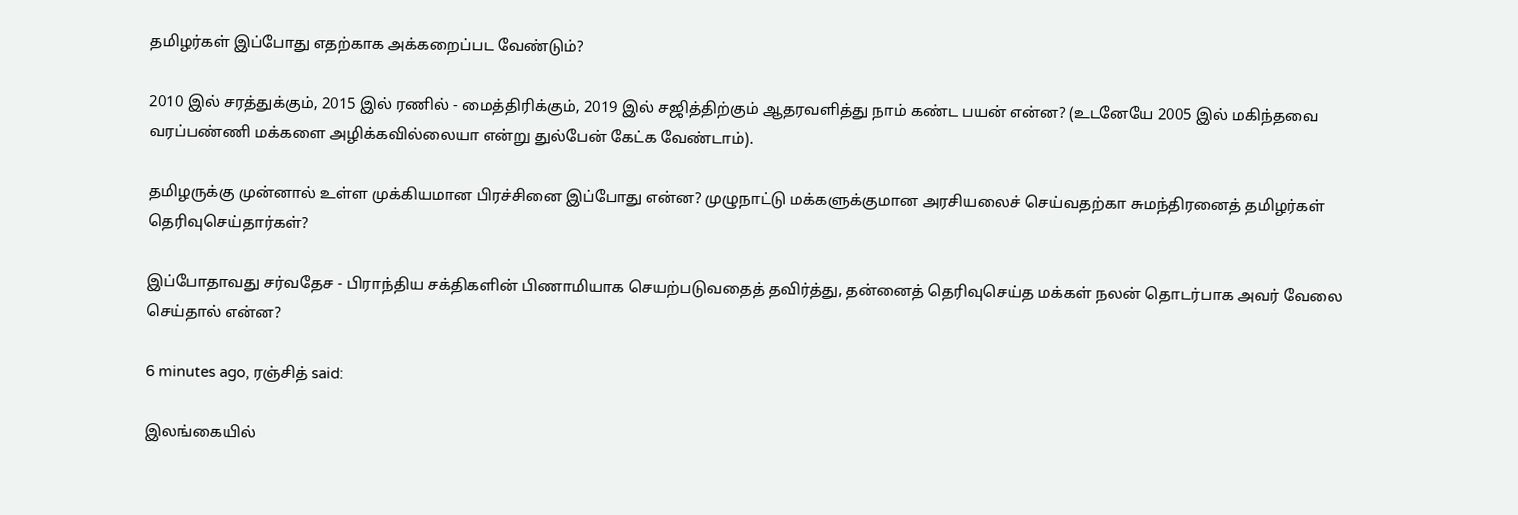தமிழர்கள் இப்போது எதற்காக அக்கறைப்பட வேண்டும்?

2010 இல் சரத்துக்கும், 2015 இல் ரணில் - மைத்திரிக்கும், 2019 இல் சஜித்திற்கும் ஆதரவளித்து நாம் கண்ட பயன் என்ன? (உடனேயே 2005 இல் மகிந்தவை வரப்பண்ணி மக்களை அழிக்கவில்லையா என்று துல்பேன் கேட்க வேண்டாம்).

தமிழருக்கு முன்னால் உள்ள முக்கியமான பிரச்சினை இப்போது என்ன? முழுநாட்டு மக்களுக்குமான அரசியலைச் செய்வதற்கா சுமந்திரனைத் தமிழர்கள் தெரிவுசெய்தார்கள்?

இப்போதாவது சர்வதேச - பிராந்திய சக்திகளின் பிணாமியாக செயற்படுவதைத் தவிர்த்து, தன்னைத் தெரிவுசெய்த மக்கள் நலன் தொடர்பாக அவர் வேலை செய்தால் என்ன?

6 minutes ago, ரஞ்சித் said:

இலங்கையில்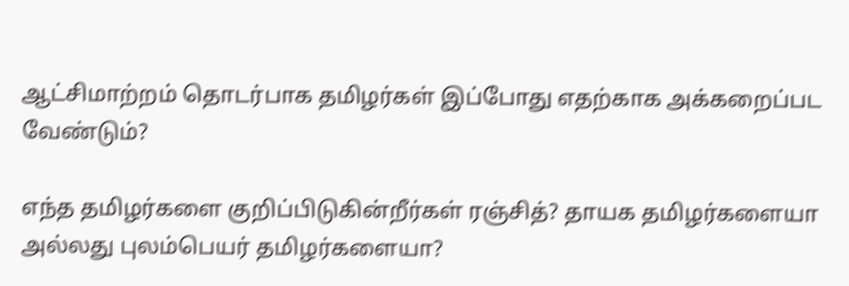ஆட்சிமாற்றம் தொடர்பாக தமிழர்கள் இப்போது எதற்காக அக்கறைப்பட வேண்டும்?

எந்த தமிழர்களை குறிப்பிடுகின்றீர்கள் ரஞ்சித்? தாயக தமிழர்களையா அல்லது புலம்பெயர் தமிழர்களையா?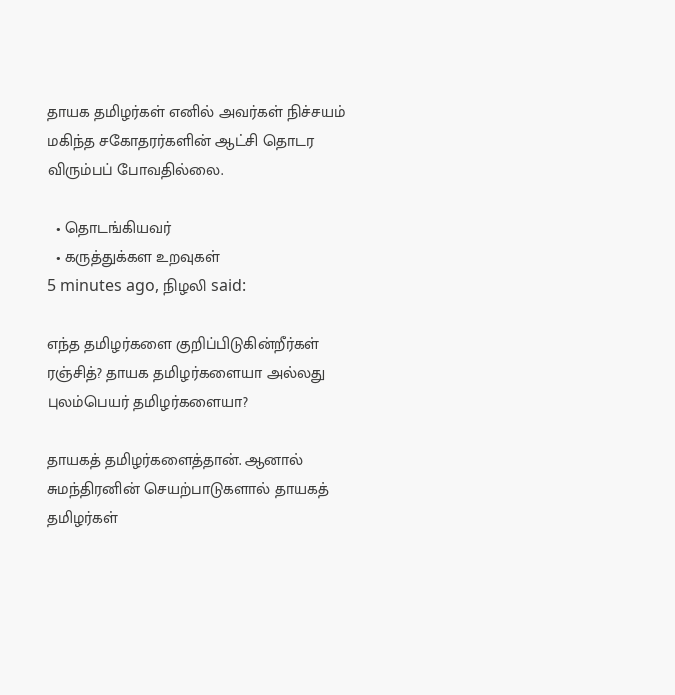தாயக தமிழர்கள் எனில் அவர்கள் நிச்சயம் மகிந்த சகோதரர்களின் ஆட்சி தொடர விரும்பப் போவதில்லை.

  • தொடங்கியவர்
  • கருத்துக்கள உறவுகள்
5 minutes ago, நிழலி said:

எந்த தமிழர்களை குறிப்பிடுகின்றீர்கள் ரஞ்சித்? தாயக தமிழர்களையா அல்லது புலம்பெயர் தமிழர்களையா?

தாயகத் தமிழர்களைத்தான். ஆனால் சுமந்திரனின் செயற்பாடுகளால் தாயகத் தமிழர்கள்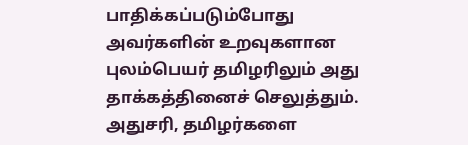பாதிக்கப்படும்போது அவர்களின் உறவுகளான புலம்பெயர் தமிழரிலும் அது தாக்கத்தினைச் செலுத்தும். அதுசரி, தமிழர்களை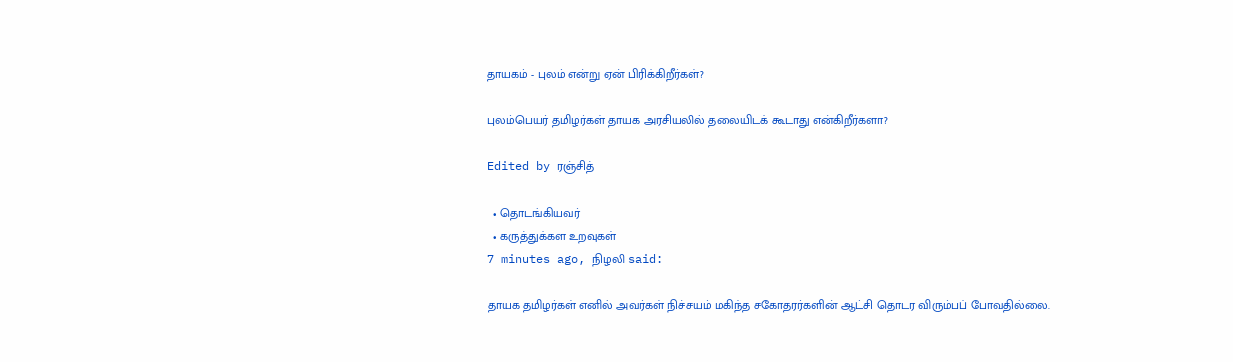தாயகம் - புலம் என்று ஏன் பிரிக்கிறீர்கள்?

புலம்பெயர் தமிழர்கள் தாயக அரசியலில் தலையிடக் கூடாது என்கிறீர்களா?

Edited by ரஞ்சித்

  • தொடங்கியவர்
  • கருத்துக்கள உறவுகள்
7 minutes ago, நிழலி said:

தாயக தமிழர்கள் எனில் அவர்கள் நிச்சயம் மகிந்த சகோதரர்களின் ஆட்சி தொடர விரும்பப் போவதில்லை.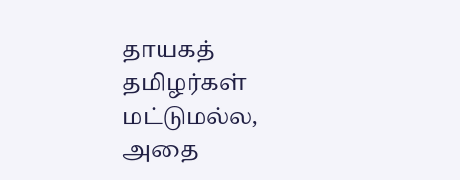தாயகத் தமிழர்கள் மட்டுமல்ல, அதை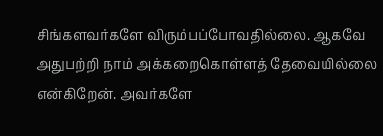சிங்களவர்களே விரும்பப்போவதில்லை. ஆகவே அதுபற்றி நாம் அக்கறைகொள்ளத் தேவையில்லை என்கிறேன். அவர்களே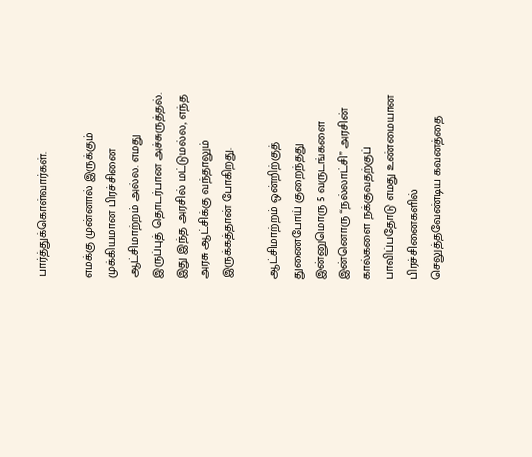பார்த்துக்கொள்வார்கள்.

எமக்கு முன்னால் இருக்கும் முக்கியமான பிரச்சினை ஆட்சிமாற்றம் அல்ல. எமது இருப்புத் தொடர்பான அச்சுருத்தல். இது இந்த அரசில் மட்டுமல்ல, எந்த அரசு ஆட்சிக்கு வந்தாலும் இருக்கத்தான் போகிறது.

ஆட்சிமாற்றம் ஒன்றிற்குத் துணைபோய் குறைந்தது இன்னுமொரு 5 வருடங்களை இன்னொரு “நல்லாட்சி” அரசின் கால்களை நக்குவதற்குப் பாவிப்பதோடு எமது உண்மையான பிரச்சினைகளில் செலுத்தவேண்டிய கவனத்தை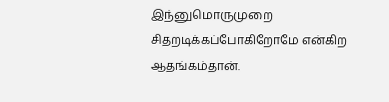இந்னுமொருமுறை சிதறடிக்கப்போகிறோமே என்கிற ஆதங்கம்தான்.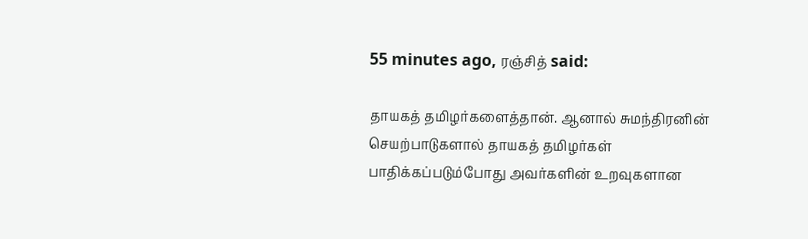55 minutes ago, ரஞ்சித் said:

தாயகத் தமிழர்களைத்தான். ஆனால் சுமந்திரனின் செயற்பாடுகளால் தாயகத் தமிழர்கள் பாதிக்கப்படும்போது அவர்களின் உறவுகளான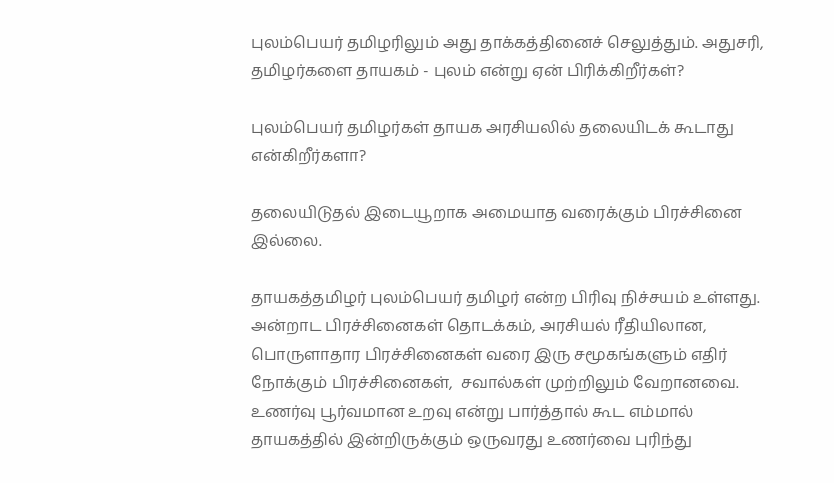புலம்பெயர் தமிழரிலும் அது தாக்கத்தினைச் செலுத்தும். அதுசரி, தமிழர்களை தாயகம் - புலம் என்று ஏன் பிரிக்கிறீர்கள்?

புலம்பெயர் தமிழர்கள் தாயக அரசியலில் தலையிடக் கூடாது என்கிறீர்களா?

தலையிடுதல் இடையூறாக அமையாத வரைக்கும் பிரச்சினை இல்லை.

தாயகத்தமிழர் புலம்பெயர் தமிழர் என்ற பிரிவு நிச்சயம் உள்ளது. அன்றாட பிரச்சினைகள் தொடக்கம், அரசியல் ரீதியிலான, பொருளாதார பிரச்சினைகள் வரை இரு சமூகங்களும் எதிர் நோக்கும் பிரச்சினைகள்,  சவால்கள் முற்றிலும் வேறானவை. உணர்வு பூர்வமான உறவு என்று பார்த்தால் கூட எம்மால் தாயகத்தில் இன்றிருக்கும் ஒருவரது உணர்வை புரிந்து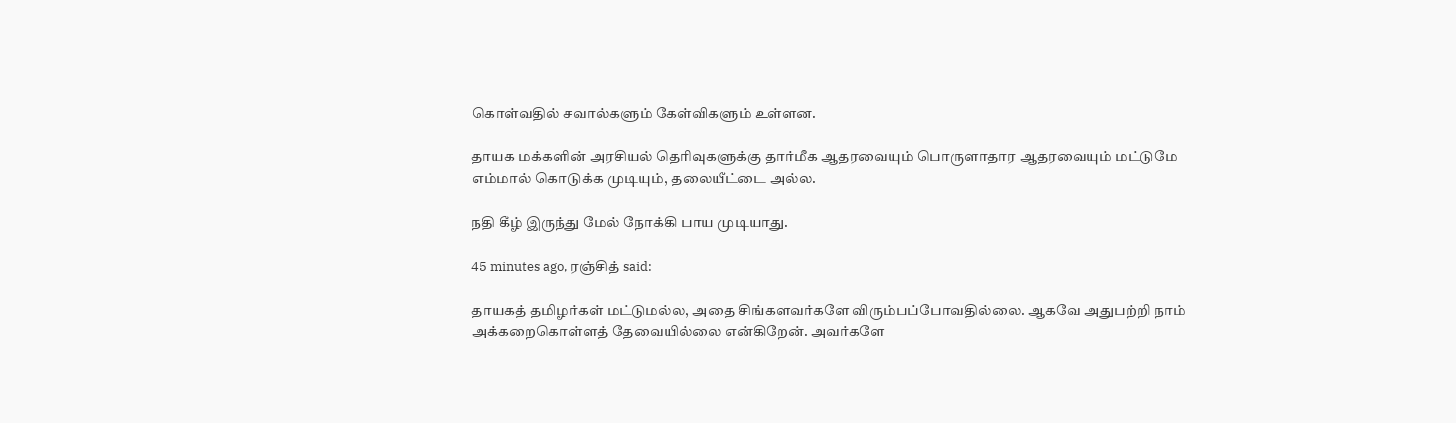கொள்வதில் சவால்களும் கேள்விகளும் உள்ளன.

தாயக மக்களின் அரசியல் தெரிவுகளுக்கு தார்மீக ஆதரவையும் பொருளாதார ஆதரவையும் மட்டுமே எம்மால் கொடுக்க முடியும், தலையீட்டை அல்ல.

நதி கீழ் இருந்து மேல் நோக்கி பாய முடியாது.

45 minutes ago, ரஞ்சித் said:

தாயகத் தமிழர்கள் மட்டுமல்ல, அதை சிங்களவர்களே விரும்பப்போவதில்லை. ஆகவே அதுபற்றி நாம் அக்கறைகொள்ளத் தேவையில்லை என்கிறேன். அவர்களே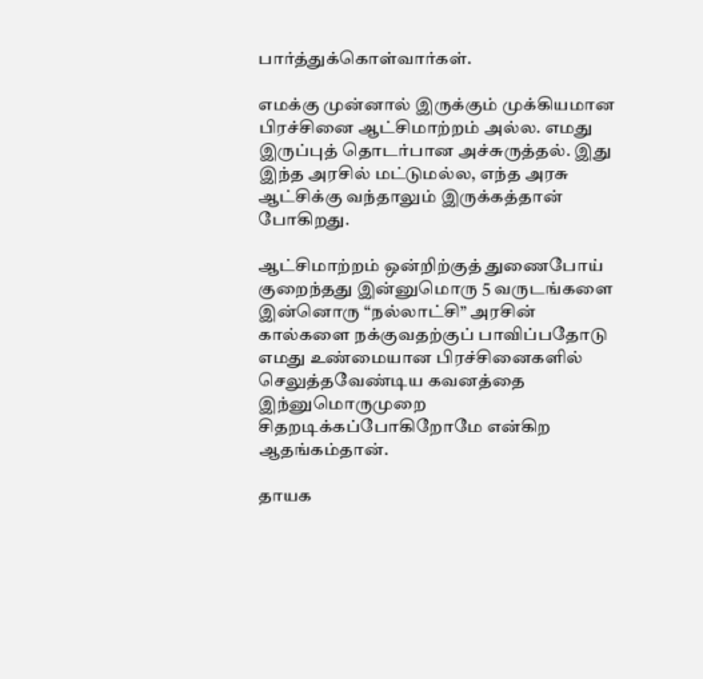பார்த்துக்கொள்வார்கள்.

எமக்கு முன்னால் இருக்கும் முக்கியமான பிரச்சினை ஆட்சிமாற்றம் அல்ல. எமது இருப்புத் தொடர்பான அச்சுருத்தல். இது இந்த அரசில் மட்டுமல்ல, எந்த அரசு ஆட்சிக்கு வந்தாலும் இருக்கத்தான் போகிறது.

ஆட்சிமாற்றம் ஒன்றிற்குத் துணைபோய் குறைந்தது இன்னுமொரு 5 வருடங்களை இன்னொரு “நல்லாட்சி” அரசின் கால்களை நக்குவதற்குப் பாவிப்பதோடு எமது உண்மையான பிரச்சினைகளில் செலுத்தவேண்டிய கவனத்தை இந்னுமொருமுறை சிதறடிக்கப்போகிறோமே என்கிற ஆதங்கம்தான்.

தாயக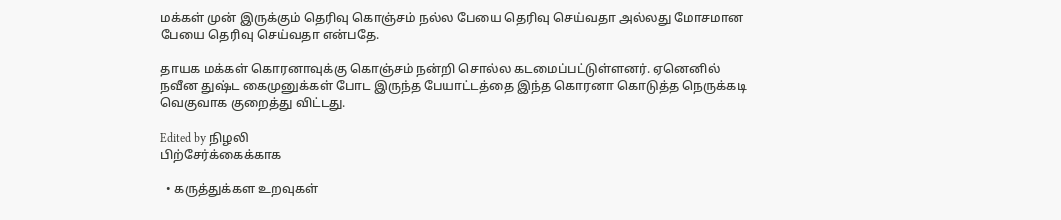மக்கள் முன் இருக்கும் தெரிவு கொஞ்சம் நல்ல பேயை தெரிவு செய்வதா அல்லது மோசமான பேயை தெரிவு செய்வதா என்பதே.

தாயக மக்கள் கொரனாவுக்கு கொஞ்சம் நன்றி சொல்ல கடமைப்பட்டுள்ளனர். ஏனெனில் நவீன துஷ்ட கைமுனுக்கள் போட இருந்த பேயாட்டத்தை இந்த கொரனா கொடுத்த நெருக்கடி வெகுவாக குறைத்து விட்டது.

Edited by நிழலி
பிற்சேர்க்கைக்காக

  • கருத்துக்கள உறவுகள்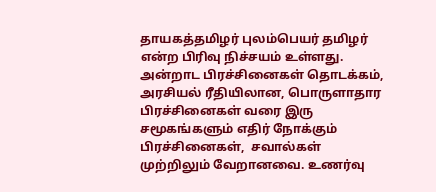தாயகத்தமிழர் புலம்பெயர் தமிழர் என்ற பிரிவு நிச்சயம் உள்ளது. அன்றாட பிரச்சினைகள் தொடக்கம், அரசியல் ரீதியிலான, பொருளாதார பிரச்சினைகள் வரை இரு சமூகங்களும் எதிர் நோக்கும் பிரச்சினைகள்,  சவால்கள் முற்றிலும் வேறானவை. உணர்வு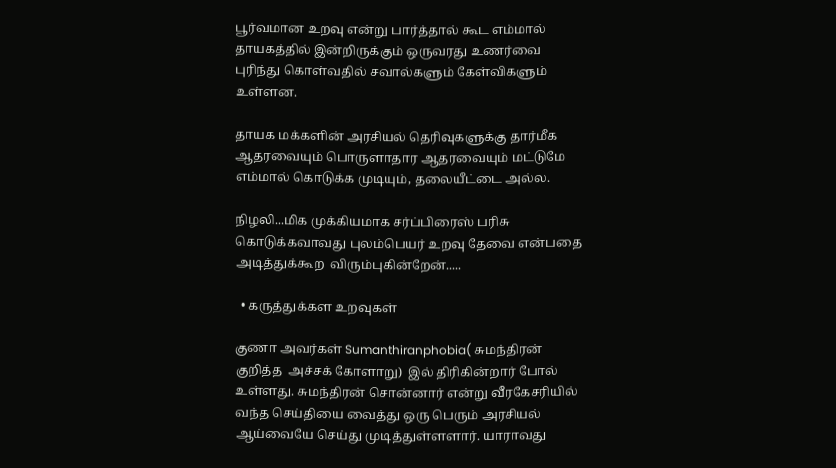பூர்வமான உறவு என்று பார்த்தால் கூட எம்மால் தாயகத்தில் இன்றிருக்கும் ஒருவரது உணர்வை புரிந்து கொள்வதில் சவால்களும் கேள்விகளும் உள்ளன.

தாயக மக்களின் அரசியல் தெரிவுகளுக்கு தார்மீக ஆதரவையும் பொருளாதார ஆதரவையும் மட்டுமே எம்மால் கொடுக்க முடியும், தலையீட்டை அல்ல.

நிழலி...மிக முக்கியமாக சர்ப்பிரைஸ் பரிசு கொடுக்கவாவது புலம்பெயர் உறவு தேவை என்பதை அடித்துக்கூற  விரும்புகின்றேன்.....

  • கருத்துக்கள உறவுகள்

குணா அவர்கள் Sumanthiranphobia( சுமந்திரன் குறித்த  அச்சக் கோளாறு)  இல் திரிகின்றார் போல் உள்ளது. சுமந்திரன் சொன்னார் என்று வீரகேசரியில் வந்த செய்தியை வைத்து ஒரு பெரும் அரசியல் ஆய்வையே செய்து முடித்துள்ளளார். யாராவது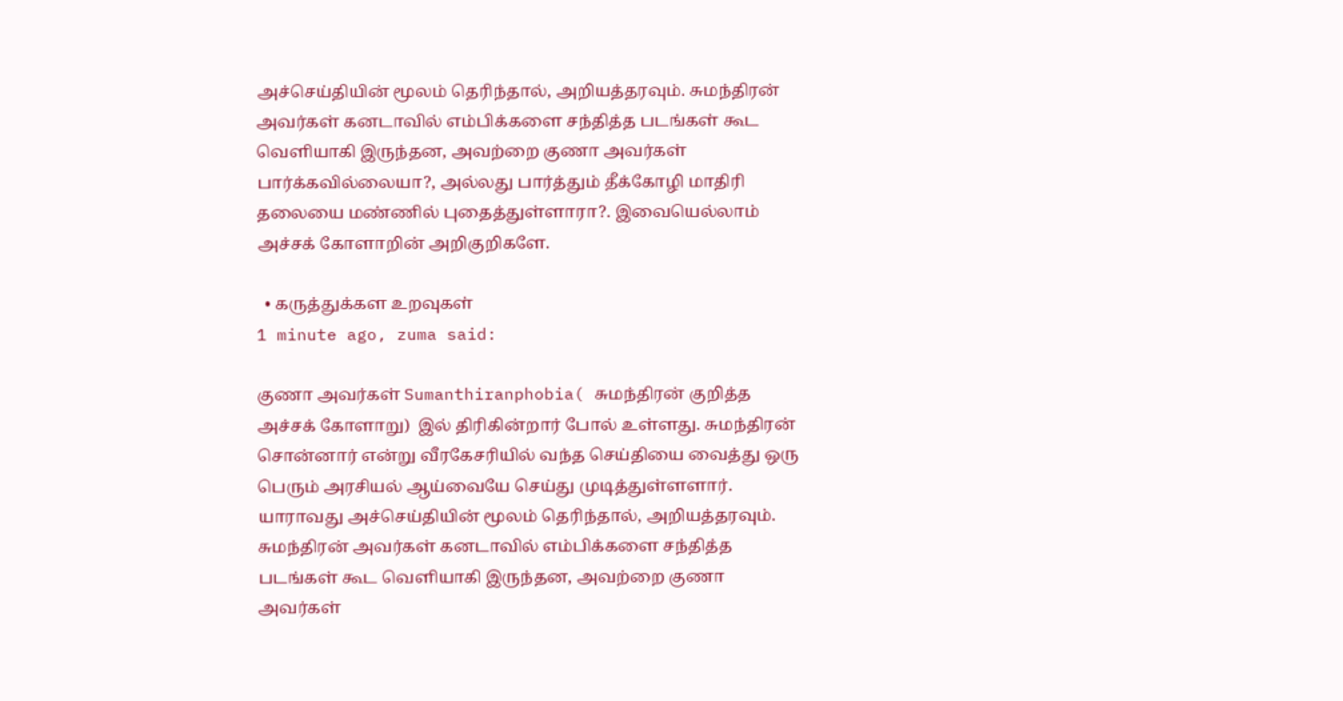அச்செய்தியின் மூலம் தெரிந்தால், அறியத்தரவும். சுமந்திரன் அவர்கள் கனடாவில் எம்பிக்களை சந்தித்த படங்கள் கூட வெளியாகி இருந்தன, அவற்றை குணா அவர்கள் பார்க்கவில்லையா?, அல்லது பார்த்தும் தீக்கோழி மாதிரி தலையை மண்ணில் புதைத்துள்ளாரா?. இவையெல்லாம் அச்சக் கோளாறின் அறிகுறிகளே.

  • கருத்துக்கள உறவுகள்
1 minute ago, zuma said:

குணா அவர்கள் Sumanthiranphobia( சுமந்திரன் குறித்த  அச்சக் கோளாறு)  இல் திரிகின்றார் போல் உள்ளது. சுமந்திரன் சொன்னார் என்று வீரகேசரியில் வந்த செய்தியை வைத்து ஒரு பெரும் அரசியல் ஆய்வையே செய்து முடித்துள்ளளார். யாராவது அச்செய்தியின் மூலம் தெரிந்தால், அறியத்தரவும். சுமந்திரன் அவர்கள் கனடாவில் எம்பிக்களை சந்தித்த படங்கள் கூட வெளியாகி இருந்தன, அவற்றை குணா அவர்கள்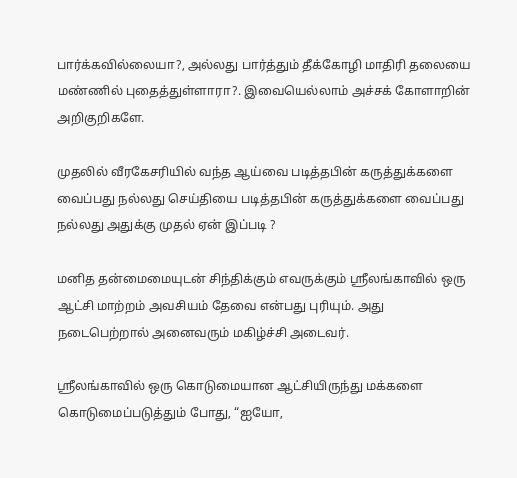பார்க்கவில்லையா?, அல்லது பார்த்தும் தீக்கோழி மாதிரி தலையை மண்ணில் புதைத்துள்ளாரா?. இவையெல்லாம் அச்சக் கோளாறின் அறிகுறிகளே.

முதலில் வீரகேசரியில் வந்த ஆய்வை படித்தபின் கருத்துக்களை வைப்பது நல்லது செய்தியை படித்தபின் கருத்துக்களை வைப்பது நல்லது அதுக்கு முதல் ஏன் இப்படி ?

மனித தன்மைமையுடன் சிந்திக்கும் எவருக்கும் ஶ்ரீலங்காவில் ஒரு ஆட்சி மாற்றம் அவசியம் தேவை என்பது புரியும். அது நடைபெற்றால் அனைவரும் மகிழ்ச்சி அடைவர்.

ஶ்ரீலங்காவில் ஒரு கொடுமையான ஆட்சியிருந்து மக்களை கொடுமைப்படுத்தும் போது, “ஐயோ,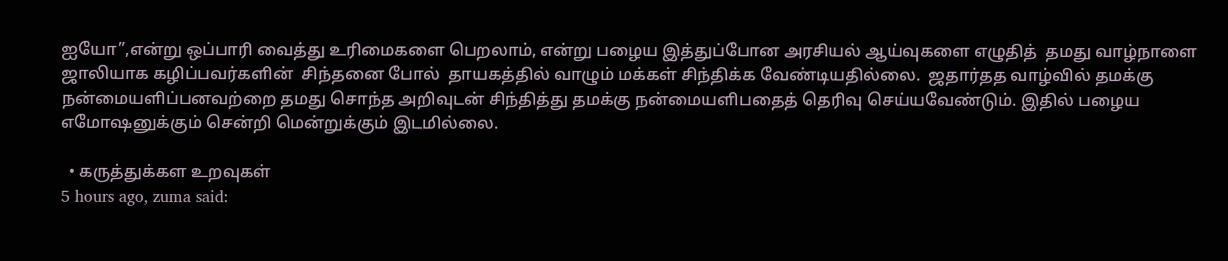ஐயோ”,என்று ஒப்பாரி வைத்து உரிமைகளை பெறலாம், என்று பழைய இத்துப்போன அரசியல் ஆய்வுகளை எழுதித்  தமது வாழ்நாளை ஜாலியாக கழிப்பவர்களின்  சிந்தனை போல்  தாயகத்தில் வாழும் மக்கள் சிந்திக்க வேண்டியதில்லை.  ஜதார்தத வாழ்வில் தமக்கு நன்மையளிப்பனவற்றை தமது சொந்த அறிவுடன் சிந்தித்து தமக்கு நன்மையளிபதைத் தெரிவு செய்யவேண்டும். இதில் பழைய எமோஷனுக்கும் சென்றி மென்றுக்கும் இடமில்லை.

  • கருத்துக்கள உறவுகள்
5 hours ago, zuma said: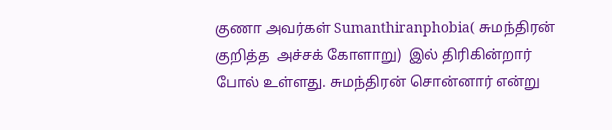குணா அவர்கள் Sumanthiranphobia( சுமந்திரன் குறித்த  அச்சக் கோளாறு)  இல் திரிகின்றார் போல் உள்ளது. சுமந்திரன் சொன்னார் என்று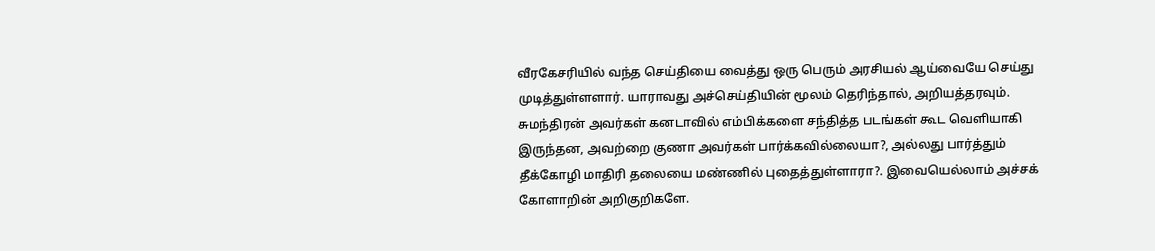வீரகேசரியில் வந்த செய்தியை வைத்து ஒரு பெரும் அரசியல் ஆய்வையே செய்து முடித்துள்ளளார். யாராவது அச்செய்தியின் மூலம் தெரிந்தால், அறியத்தரவும். சுமந்திரன் அவர்கள் கனடாவில் எம்பிக்களை சந்தித்த படங்கள் கூட வெளியாகி இருந்தன, அவற்றை குணா அவர்கள் பார்க்கவில்லையா?, அல்லது பார்த்தும் தீக்கோழி மாதிரி தலையை மண்ணில் புதைத்துள்ளாரா?. இவையெல்லாம் அச்சக் கோளாறின் அறிகுறிகளே.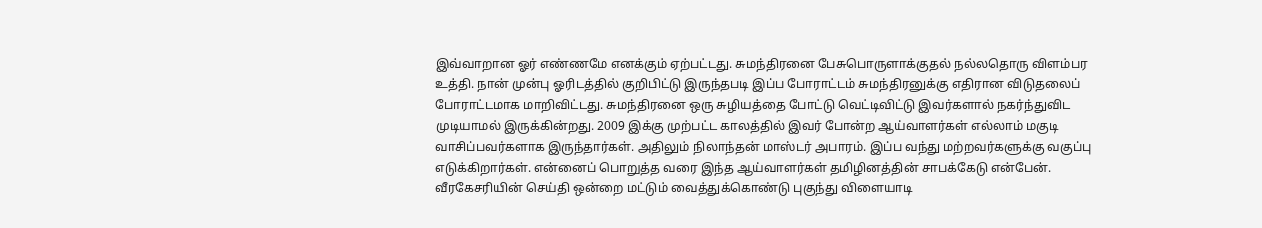இவ்வாறான ஓர் எண்ணமே எனக்கும் ஏற்பட்டது. சுமந்திரனை பேசுபொருளாக்குதல் நல்லதொரு விளம்பர உத்தி. நான் முன்பு ஓரிடத்தில் குறிபிட்டு இருந்தபடி இப்ப போராட்டம் சுமந்திரனுக்கு எதிரான விடுதலைப் போராட்டமாக மாறிவிட்டது. சுமந்திரனை ஒரு சுழியத்தை போட்டு வெட்டிவிட்டு இவர்களால் நகர்ந்துவிட முடியாமல் இருக்கின்றது. 2009 இக்கு முற்பட்ட காலத்தில் இவர் போன்ற ஆய்வாளர்கள் எல்லாம் மகுடி வாசிப்பவர்களாக இருந்தார்கள். அதிலும் நிலாந்தன் மாஸ்டர் அபாரம். இப்ப வந்து மற்றவர்களுக்கு வகுப்பு எடுக்கிறார்கள். என்னைப் பொறுத்த வரை இந்த ஆய்வாளர்கள் தமிழினத்தின் சாபக்கேடு என்பேன். வீரகேசரியின் செய்தி ஒன்றை மட்டும் வைத்துக்கொண்டு புகுந்து விளையாடி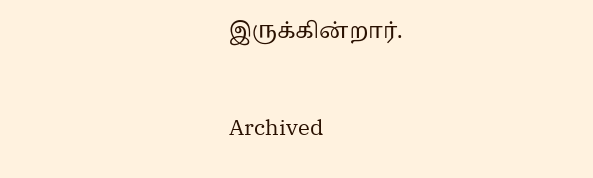இருக்கின்றார்.

Archived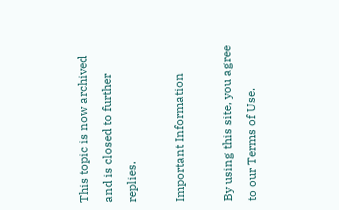This topic is now archived and is closed to further replies.

Important Information

By using this site, you agree to our Terms of Use.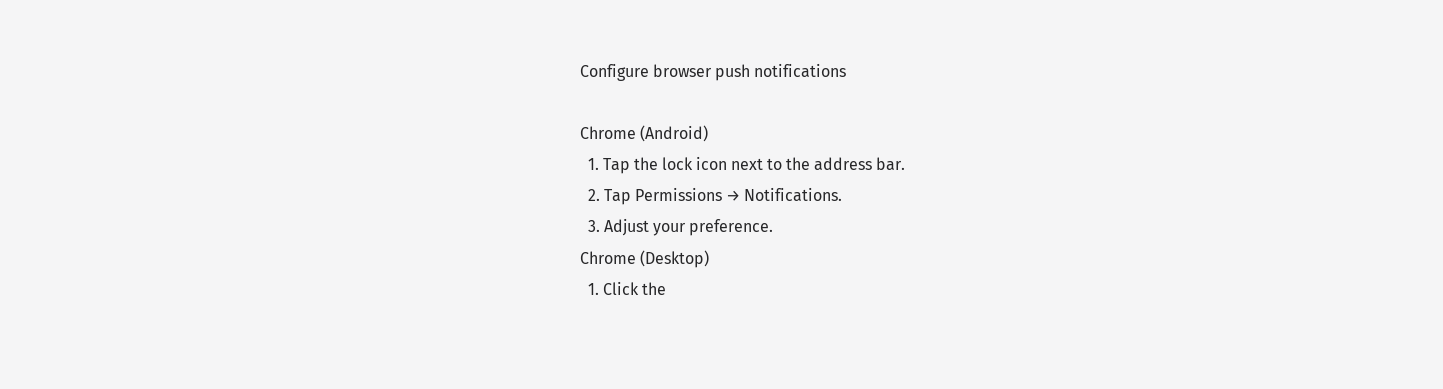Configure browser push notifications

Chrome (Android)
  1. Tap the lock icon next to the address bar.
  2. Tap Permissions → Notifications.
  3. Adjust your preference.
Chrome (Desktop)
  1. Click the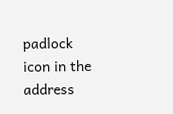padlock icon in the address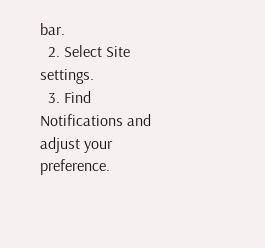bar.
  2. Select Site settings.
  3. Find Notifications and adjust your preference.